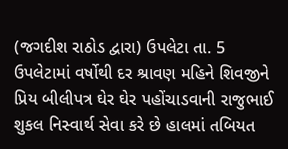(જગદીશ રાઠોડ દ્વારા) ઉપલેટા તા. 5
ઉપલેટામાં વર્ષોથી દર શ્રાવણ મહિને શિવજીને પ્રિય બીલીપત્ર ઘેર ઘેર પહોંચાડવાની રાજુભાઈ શુકલ નિસ્વાર્થ સેવા કરે છે હાલમાં તબિયત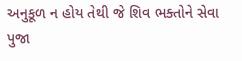અનુકૂળ ન હોય તેથી જે શિવ ભક્તોને સેવા પુજા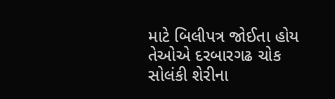માટે બિલીપત્ર જોઈતા હોય તેઓએ દરબારગઢ ચોક સોલંકી શેરીના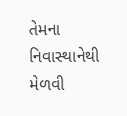તેમના નિવાસ્થાનેથી મેળવી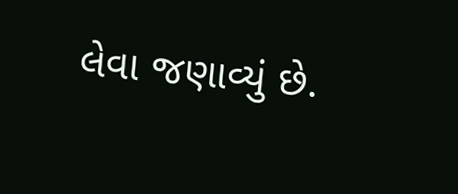લેવા જણાવ્યું છે.